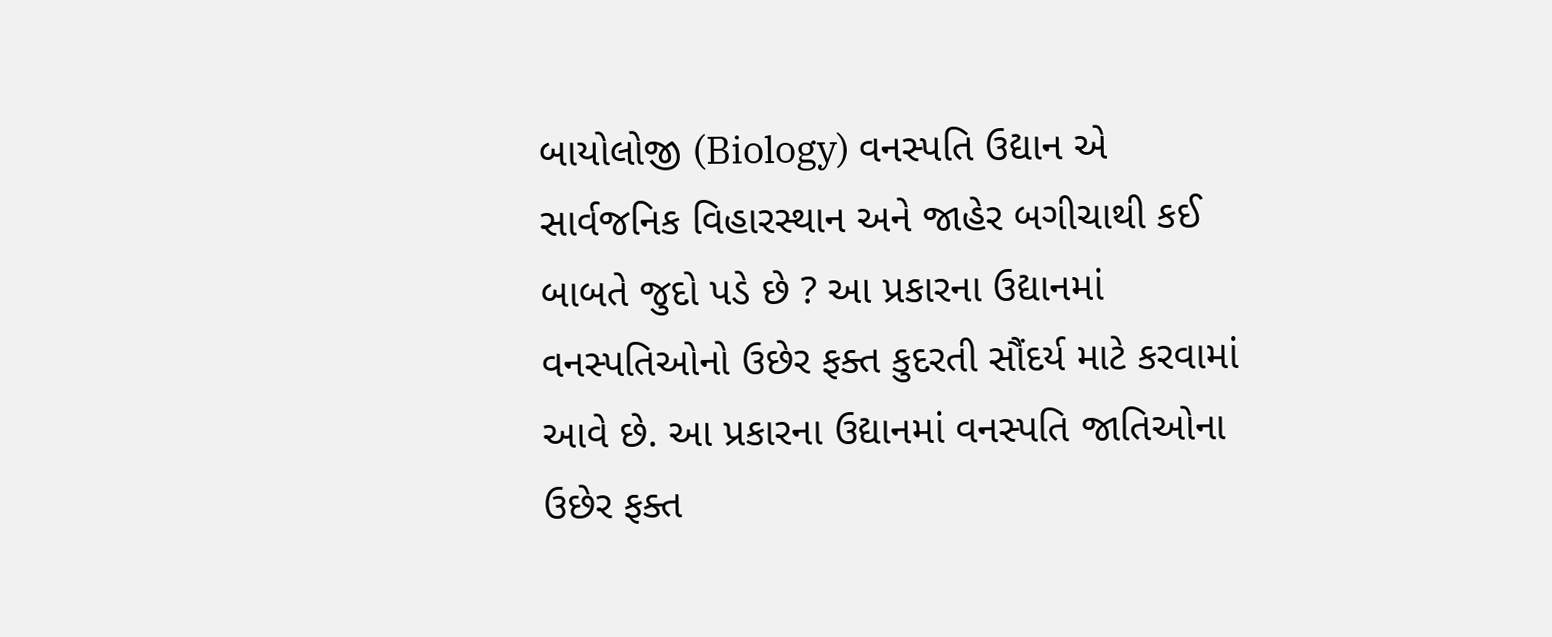બાયોલોજી (Biology) વનસ્પતિ ઉદ્યાન એ સાર્વજનિક વિહારસ્થાન અને જાહેર બગીચાથી કઈ બાબતે જુદો પડે છે ? આ પ્રકારના ઉદ્યાનમાં વનસ્પતિઓનો ઉછેર ફક્ત કુદરતી સૌંદર્ય માટે કરવામાં આવે છે. આ પ્રકારના ઉદ્યાનમાં વનસ્પતિ જાતિઓના ઉછેર ફક્ત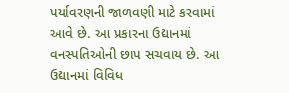પર્યાવરણની જાળવણી માટે કરવામાં આવે છે. આ પ્રકારના ઉદ્યાનમાં વનસ્પતિઓની છાપ સચવાય છે. આ ઉદ્યાનમાં વિવિધ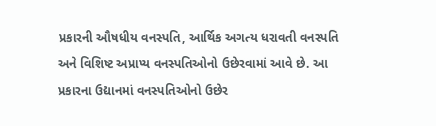પ્રકારની ઔષધીય વનસ્પતિ, આર્થિક અગત્ય ધરાવતી વનસ્પતિ અને વિશિષ્ટ અપ્રાપ્ય વનસ્પતિઓનો ઉછેરવામાં આવે છે. આ પ્રકારના ઉદ્યાનમાં વનસ્પતિઓનો ઉછેર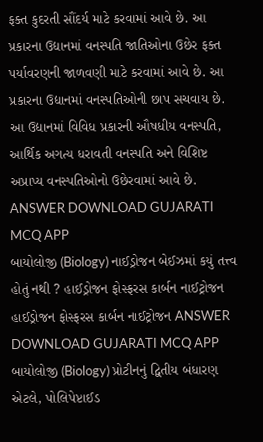ફક્ત કુદરતી સૌંદર્ય માટે કરવામાં આવે છે. આ પ્રકારના ઉદ્યાનમાં વનસ્પતિ જાતિઓના ઉછેર ફક્ત પર્યાવરણની જાળવણી માટે કરવામાં આવે છે. આ પ્રકારના ઉદ્યાનમાં વનસ્પતિઓની છાપ સચવાય છે. આ ઉદ્યાનમાં વિવિધ પ્રકારની ઔષધીય વનસ્પતિ, આર્થિક અગત્ય ધરાવતી વનસ્પતિ અને વિશિષ્ટ અપ્રાપ્ય વનસ્પતિઓનો ઉછેરવામાં આવે છે. ANSWER DOWNLOAD GUJARATI MCQ APP
બાયોલોજી (Biology) નાઈડ્રોજન બેઈઝમાં કયું તત્ત્વ હોતું નથી ? હાઈડ્રોજન ફોસ્ફરસ કાર્બન નાઈટ્રોજન હાઈડ્રોજન ફોસ્ફરસ કાર્બન નાઈટ્રોજન ANSWER DOWNLOAD GUJARATI MCQ APP
બાયોલોજી (Biology) પ્રોટીનનું દ્વિતીય બંધારણ એટલે, પોલિપેપ્ટાઈડ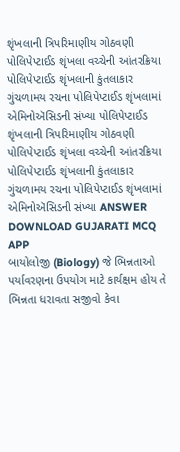શૃંખલાની ત્રિપરિમાણીય ગોઠવણી પોલિપેપ્ટાઈડ શૃંખલા વચ્ચેની આંતરક્રિયા પોલિપેપ્ટાઈડ શૃંખલાની કુંતલાકાર ગુંચળામય રચના પોલિપેપ્ટાઈડ શૃંખલામાં એમિનોઍસિડની સંખ્યા પોલિપેપ્ટાઈડ શૃંખલાની ત્રિપરિમાણીય ગોઠવણી પોલિપેપ્ટાઈડ શૃંખલા વચ્ચેની આંતરક્રિયા પોલિપેપ્ટાઈડ શૃંખલાની કુંતલાકાર ગુંચળામય રચના પોલિપેપ્ટાઈડ શૃંખલામાં એમિનોઍસિડની સંખ્યા ANSWER DOWNLOAD GUJARATI MCQ APP
બાયોલોજી (Biology) જે ભિન્નતાઓ પર્યાવરણના ઉપયોગ માટે કાર્યક્ષમ હોય તે ભિન્નતા ધરાવતા સજીવો કેવા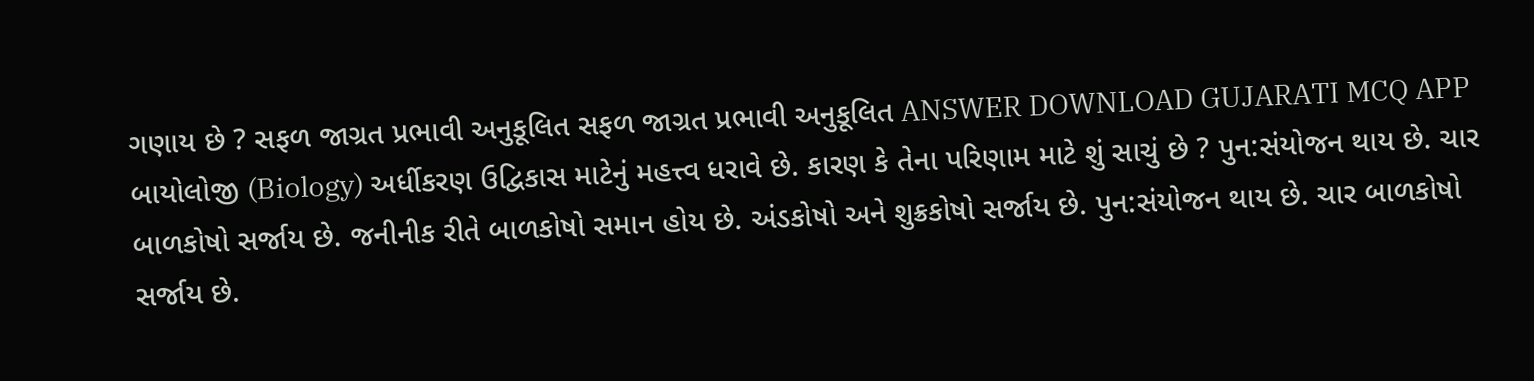ગણાય છે ? સફળ જાગ્રત પ્રભાવી અનુકૂલિત સફળ જાગ્રત પ્રભાવી અનુકૂલિત ANSWER DOWNLOAD GUJARATI MCQ APP
બાયોલોજી (Biology) અર્ધીકરણ ઉદ્વિકાસ માટેનું મહત્ત્વ ધરાવે છે. કારણ કે તેના પરિણામ માટે શું સાચું છે ? પુન:સંયોજન થાય છે. ચાર બાળકોષો સર્જાય છે. જનીનીક રીતે બાળકોષો સમાન હોય છે. અંડકોષો અને શુક્રકોષો સર્જાય છે. પુન:સંયોજન થાય છે. ચાર બાળકોષો સર્જાય છે.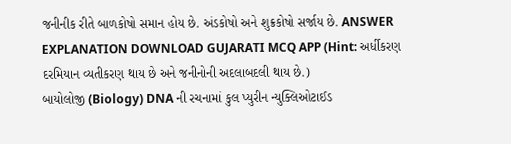જનીનીક રીતે બાળકોષો સમાન હોય છે. અંડકોષો અને શુક્રકોષો સર્જાય છે. ANSWER EXPLANATION DOWNLOAD GUJARATI MCQ APP (Hint: અર્ધીકરણ દરમિયાન વ્યતીકરણ થાય છે અને જનીનોની અદલાબદલી થાય છે.)
બાયોલોજી (Biology) DNA ની રચનામાં કુલ પ્યુરીન ન્યુક્લિઓટાઈડ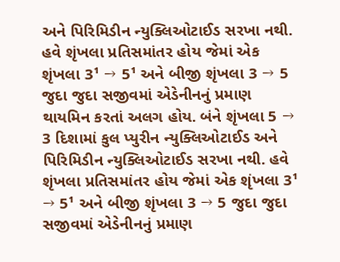અને પિરિમિડીન ન્યુક્લિઓટાઈડ સરખા નથી. હવે શૃંખલા પ્રતિસમાંતર હોય જેમાં એક શૃંખલા 3¹ → 5¹ અને બીજી શૃંખલા 3 → 5 જુદા જુદા સજીવમાં એડેનીનનું પ્રમાણ થાયમિન કરતાં અલગ હોય. બંને શૃંખલા 5 → 3 દિશામાં કુલ પ્યુરીન ન્યુક્લિઓટાઈડ અને પિરિમિડીન ન્યુક્લિઓટાઈડ સરખા નથી. હવે શૃંખલા પ્રતિસમાંતર હોય જેમાં એક શૃંખલા 3¹ → 5¹ અને બીજી શૃંખલા 3 → 5 જુદા જુદા સજીવમાં એડેનીનનું પ્રમાણ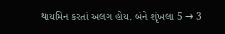થાયમિન કરતાં અલગ હોય. બંને શૃંખલા 5 → 3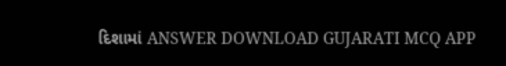દિશામાં ANSWER DOWNLOAD GUJARATI MCQ APP